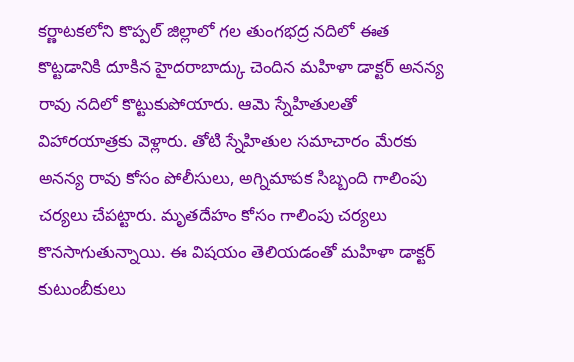కర్ణాటకలోని కొప్పల్ జిల్లాలో గల తుంగభద్ర నదిలో ఈత కొట్టడానికి దూకిన హైదరాబాద్కు చెందిన మహిళా డాక్టర్ అనన్య రావు నదిలో కొట్టుకుపోయారు. ఆమె స్నేహితులతో విహారయాత్రకు వెళ్లారు. తోటి స్నేహితుల సమాచారం మేరకు అనన్య రావు కోసం పోలీసులు, అగ్నిమాపక సిబ్బంది గాలింపు చర్యలు చేపట్టారు. మృతదేహం కోసం గాలింపు చర్యలు కొనసాగుతున్నాయి. ఈ విషయం తెలియడంతో మహిళా డాక్టర్ కుటుంబీకులు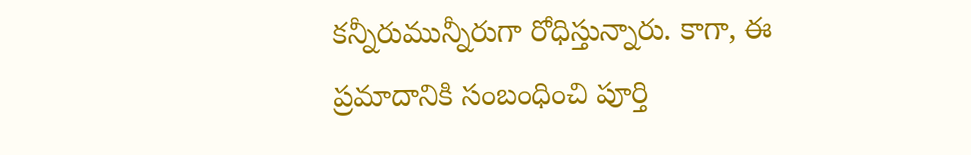కన్నీరుమున్నీరుగా రోధిస్తున్నారు. కాగా, ఈ ప్రమాదానికి సంబంధించి పూర్తి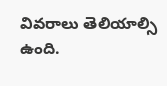వివరాలు తెలియాల్సి ఉంది.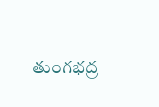తుంగభద్ర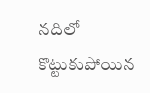నదిలో కొట్టుకుపోయిన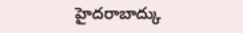హైదరాబాద్కు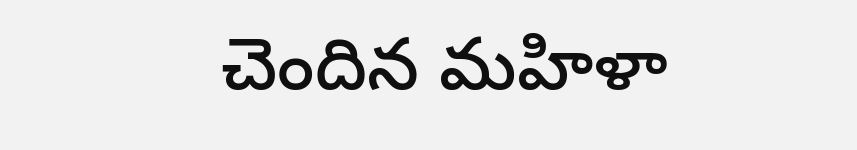చెందిన మహిళా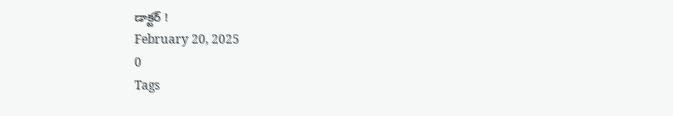డాక్టర్ !
February 20, 2025
0
Tags